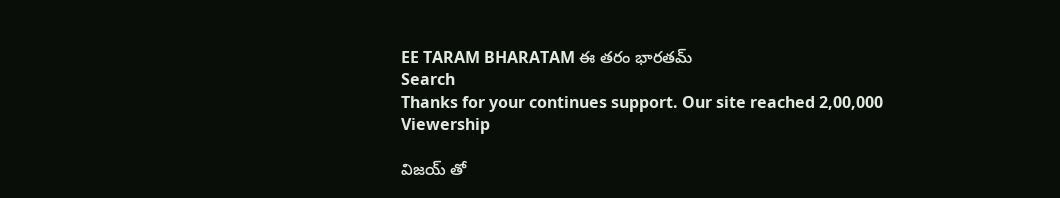EE TARAM BHARATAM ఈ తరం భారతమ్
Search
Thanks for your continues support. Our site reached 2,00,000 Viewership

విజయ్ తో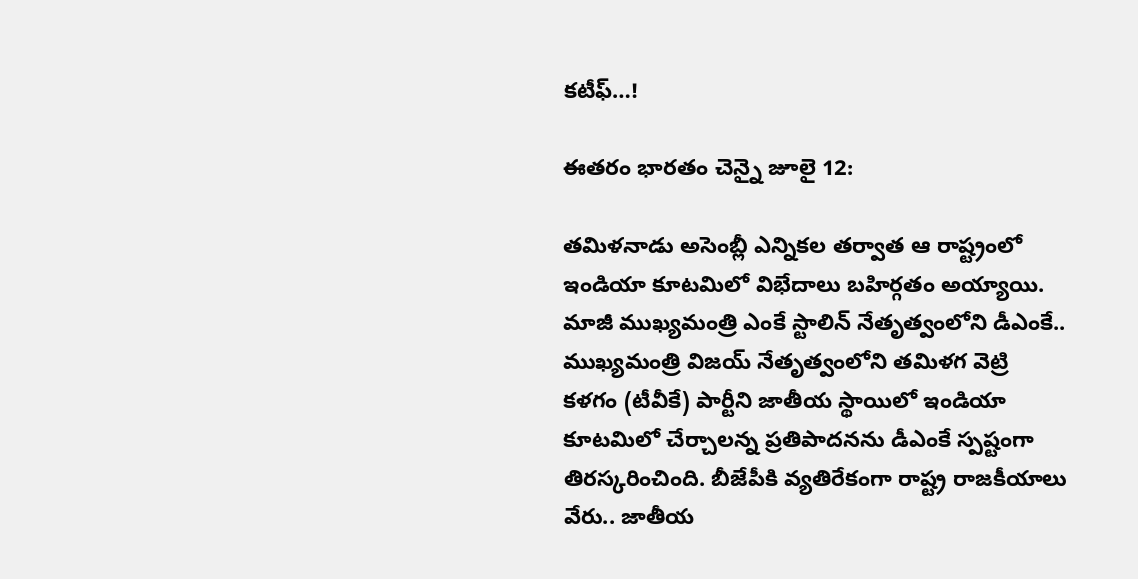కటీఫ్…!

ఈతరం భారతం చెన్నై జూలై 12:

తమిళనాడు అసెంబ్లీ ఎన్నికల తర్వాత ఆ రాష్ట్రంలో ఇండియా కూటమిలో విభేదాలు బహిర్గతం అయ్యాయి. మాజీ ముఖ్యమంత్రి ఎంకే స్టాలిన్ నేతృత్వంలోని డీఎంకే.. ముఖ్యమంత్రి విజయ్ నేతృత్వంలోని తమిళగ వెట్రి కళగం (టీవీకే) పార్టీని జాతీయ స్థాయిలో ఇండియా కూటమిలో చేర్చాలన్న ప్రతిపాదనను డీఎంకే స్పష్టంగా తిరస్కరించింది. బీజేపీకి వ్యతిరేకంగా రాష్ట్ర రాజకీయాలు వేరు.. జాతీయ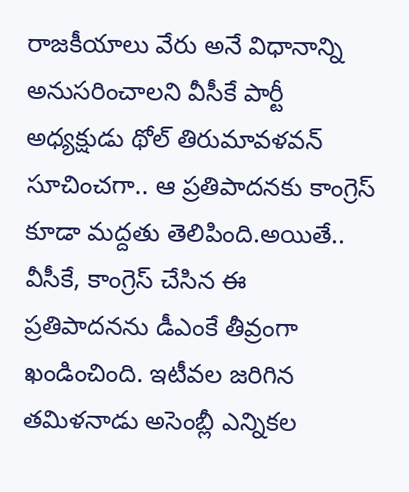రాజకీయాలు వేరు అనే విధానాన్ని అనుసరించాలని వీసీకే పార్టీ అధ్యక్షుడు థోల్ తిరుమావళవన్ సూచించగా.. ఆ ప్రతిపాదనకు కాంగ్రెస్ కూడా మద్దతు తెలిపింది.అయితే.. వీసీకే, కాంగ్రెస్ చేసిన ఈ ప్రతిపాదనను డీఎంకే తీవ్రంగా ఖండించింది. ఇటీవల జరిగిన తమిళనాడు అసెంబ్లీ ఎన్నికల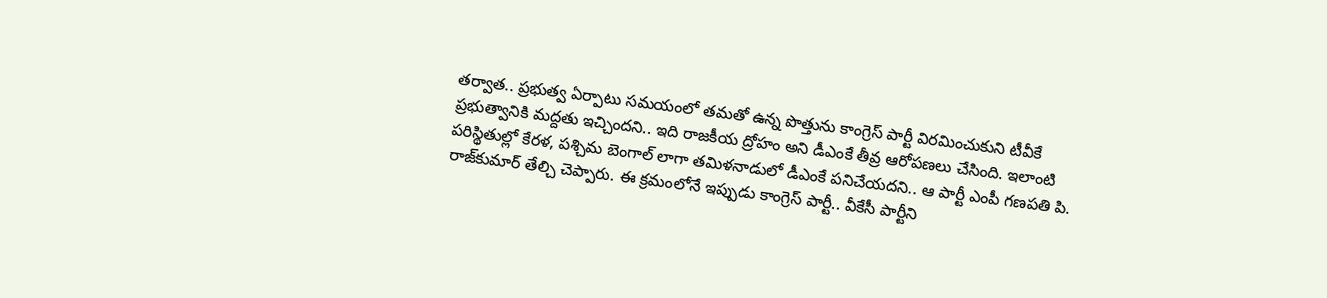తర్వాత.. ప్రభుత్వ ఏర్పాటు సమయంలో తమతో ఉన్న పొత్తును కాంగ్రెస్ పార్టీ విరమించుకుని టీవీకే ప్రభుత్వానికి మద్దతు ఇచ్చిందని.. ఇది రాజకీయ ద్రోహం అని డీఎంకే తీవ్ర ఆరోపణలు చేసింది. ఇలాంటి పరిస్థితుల్లో కేరళ, పశ్చిమ బెంగాల్ లాగా తమిళనాడులో డీఎంకే పనిచేయదని.. ఆ పార్టీ ఎంపీ గణపతి పి. రాజ్‌కుమార్ తేల్చి చెప్పారు. ఈ క్రమంలోనే ఇప్పుడు కాంగ్రెస్ పార్టీ.. వీకేసీ పార్టీని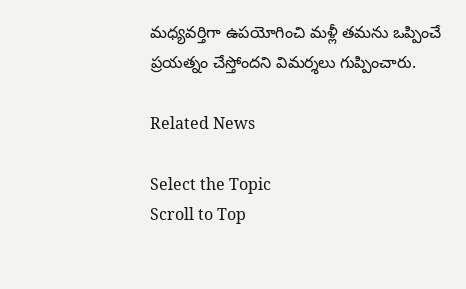మధ్యవర్తిగా ఉపయోగించి మళ్లీ తమను ఒప్పించే ప్రయత్నం చేస్తోందని విమర్శలు గుప్పించారు.

Related News

Select the Topic
Scroll to Top